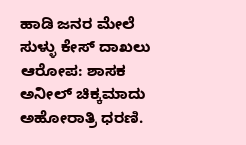ಹಾಡಿ ಜನರ ಮೇಲೆ ಸುಳ್ಳು ಕೇಸ್ ದಾಖಲು ಆರೋಪ: ಶಾಸಕ ಅನೀಲ್ ಚಿಕ್ಕಮಾದು ಅಹೋರಾತ್ರಿ ಧರಣಿ.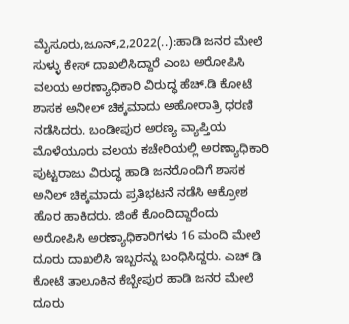ಮೈಸೂರು,ಜೂನ್,2,2022(..):ಹಾಡಿ ಜನರ ಮೇಲೆ ಸುಳ್ಳು ಕೇಸ್ ದಾಖಲಿಸಿದ್ದಾರೆ ಎಂಬ ಅರೋಪಿಸಿ ವಲಯ ಅರಣ್ಯಾಧಿಕಾರಿ ವಿರುದ್ಧ ಹೆಚ್.ಡಿ ಕೋಟೆ ಶಾಸಕ ಅನೀಲ್ ಚಿಕ್ಕಮಾದು ಅಹೋರಾತ್ರಿ ಧರಣಿ ನಡೆಸಿದರು. ಬಂಡೀಪುರ ಅರಣ್ಯ ವ್ಯಾಪ್ತಿಯ ಮೊಳೆಯೂರು ವಲಯ ಕಚೇರಿಯಲ್ಲಿ ಅರಣ್ಯಾಧಿಕಾರಿ ಪುಟ್ಟರಾಜು ವಿರುದ್ಧ ಹಾಡಿ ಜನರೊಂದಿಗೆ ಶಾಸಕ ಅನಿಲ್ ಚಿಕ್ಕಮಾದು ಪ್ರತಿಭಟನೆ ನಡೆಸಿ ಆಕ್ರೋಶ ಹೊರ ಹಾಕಿದರು. ಜಿಂಕೆ‌ ಕೊಂದಿದ್ದಾರೆಂದು ಅರೋಪಿಸಿ ಅರಣ್ಯಾಧಿಕಾರಿಗಳು 16 ಮಂದಿ ಮೇಲೆ ದೂರು ದಾಖಲಿಸಿ ಇಬ್ಬರನ್ನು ಬಂಧಿಸಿದ್ದರು. ಎಚ್ ಡಿ ಕೋಟೆ ತಾಲೂಕಿನ ಕೆಬ್ಬೇಪುರ ಹಾಡಿ ಜನರ ಮೇಲೆ ದೂರು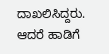ದಾಖಲಿಸಿದ್ದರು. ಆದರೆ ಹಾಡಿಗೆ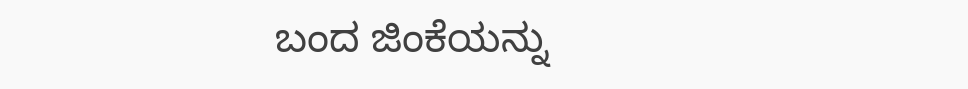ಬಂದ ಜಿಂಕೆಯನ್ನು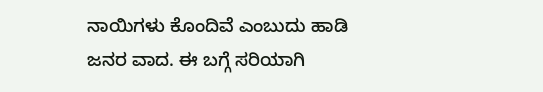ನಾಯಿಗಳು ಕೊಂದಿವೆ ಎಂಬುದು ಹಾಡಿ ಜನರ ವಾದ. ಈ ಬಗ್ಗೆ ಸರಿಯಾಗಿ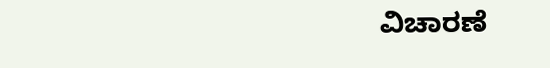ವಿಚಾರಣೆ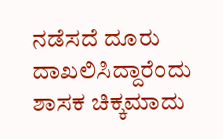ನಡೆಸದೆ ದೂರು ದಾಖಲಿಸಿದ್ದಾರೆಂದು ಶಾಸಕ ಚಿಕ್ಕಮಾದು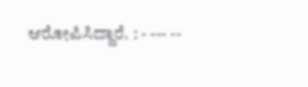ಆರೋಪಿಸಿದ್ದಾರೆ. : - --- --